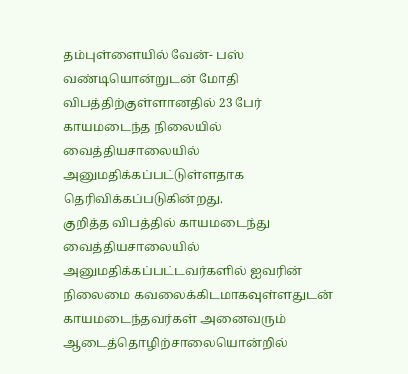தம்புள்ளையில் வேன்- பஸ் வண்டியொன்றுடன் மோதி விபத்திற்குள்ளானதில் 23 பேர் காயமடைந்த நிலையில் வைத்தியசாலையில் அனுமதிக்கப்பட்டுள்ளதாக தெரிவிக்கப்படுகின்றது.
குறித்த விபத்தில் காயமடைந்து வைத்தியசாலையில் அனுமதிக்கப்பட்டவர்களில் ஐவரின் நிலைமை கவலைக்கிடமாகவுள்ளதுடன் காயமடைந்தவர்கள் அனைவரும் ஆடைத்தொழிற்சாலையொன்றில்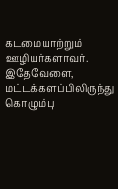கடமையாற்றும் ஊழியர்களாவர்.
இதேவேளை, மட்டக்களப்பிலிருந்து கொழும்பு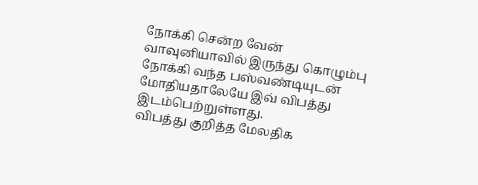நோக்கி சென்ற வேன் வாவுனியாவில் இருந்து கொழும்பு நோக்கி வந்த பஸ்வண்டியுடன் மோதியதாலேயே இவ் விபத்து இடம்பெற்றுள்ளது.
விபத்து குறித்த மேலதிக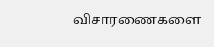விசாரணைகளை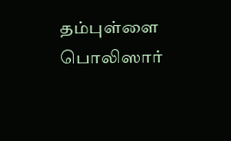தம்புள்ளை பொலிஸார்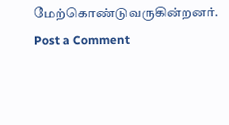மேற்கொண்டுவருகின்றனர்.
Post a Comment